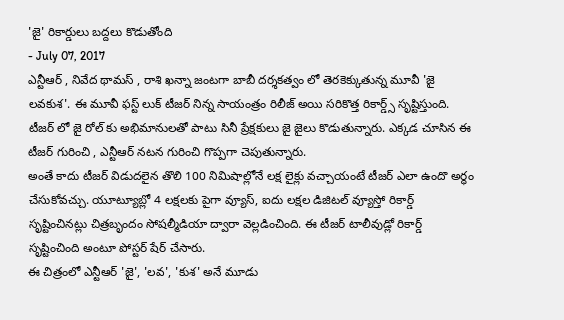'జై' రికార్డులు బద్దలు కొడుతోంది
- July 07, 2017
ఎన్టీఆర్ , నివేద థామస్ , రాశి ఖన్నా జంటగా బాబీ దర్శకత్వం లో తెరకెక్కుతున్న మూవీ 'జై లవకుశ'. ఈ మూవీ ఫస్ట్ లుక్ టీజర్ నిన్న సాయంత్రం రిలీజ్ అయి సరికొత్త రికార్డ్స్ సృష్టిస్తుంది. టీజర్ లో జై రోల్ కు అభిమానులతో పాటు సినీ ప్రేక్షకులు జై జైలు కొడుతున్నారు. ఎక్కడ చూసిన ఈ టీజర్ గురించి , ఎన్టీఆర్ నటన గురించి గొప్పగా చెపుతున్నారు.
అంతే కాదు టీజర్ విడుదలైన తొలి 100 నిమిషాల్లోనే లక్ష లైక్లు వచ్చాయంటే టీజర్ ఎలా ఉందొ అర్ధం చేసుకోవచ్చు. యూట్యూబ్లో 4 లక్షలకు పైగా వ్యూస్, ఐదు లక్షల డిజిటల్ వ్యూస్తో రికార్డ్ సృష్టించినట్లు చిత్రబృందం సోషల్మీడియా ద్వారా వెల్లడించింది. ఈ టీజర్ టాలీవుడ్లో రికార్డ్ సృష్టించింది అంటూ పోస్టర్ షేర్ చేసారు.
ఈ చిత్రంలో ఎన్టీఆర్ 'జై', 'లవ', 'కుశ' అనే మూడు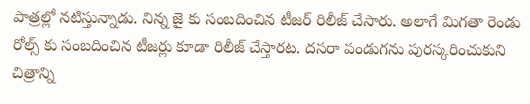పాత్రల్లో నటిస్తున్నాడు. నిన్న జై కు సంబదించిన టీజర్ రిలీజ్ చేసారు. అలాగే మిగతా రెండు రోల్స్ కు సంబదించిన టీజర్లు కూడా రిలీజ్ చేస్తారట. దసరా పండుగను పురస్కరించుకుని చిత్రాన్ని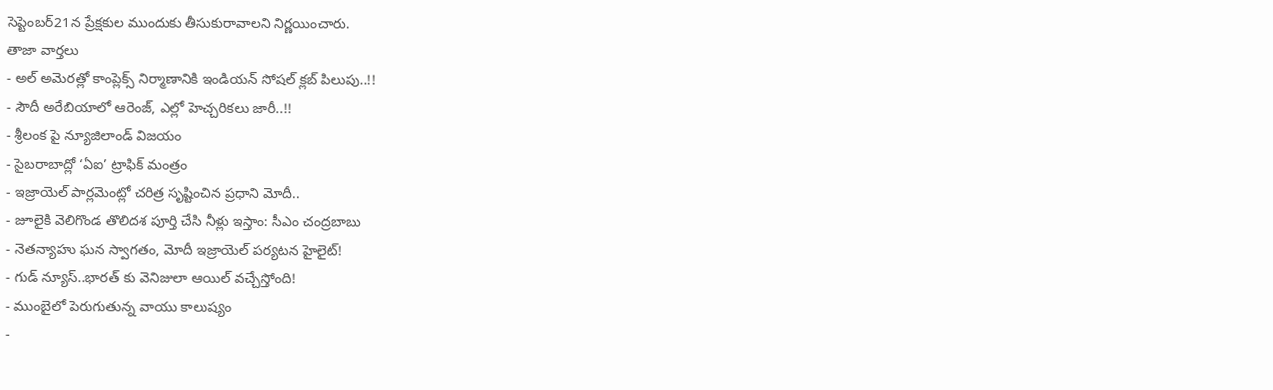సెప్టెంబర్21న ప్రేక్షకుల ముందుకు తీసుకురావాలని నిర్ణయించారు.
తాజా వార్తలు
- అల్ అమెరత్లో కాంప్లెక్స్ నిర్మాణానికి ఇండియన్ సోషల్ క్లబ్ పిలుపు..!!
- సౌదీ అరేబియాలో ఆరెంజ్, ఎల్లో హెచ్చరికలు జారీ..!!
- శ్రీలంక పై న్యూజిలాండ్ విజయం
- సైబరాబాద్లో ‘ఏఐ’ ట్రాఫిక్ మంత్రం
- ఇజ్రాయెల్ పార్లమెంట్లో చరిత్ర సృష్టించిన ప్రధాని మోదీ..
- జూలైకి వెలిగొండ తొలిదశ పూర్తి చేసి నీళ్లు ఇస్తాం: సీఎం చంద్రబాబు
- నెతన్యాహు ఘన స్వాగతం, మోదీ ఇజ్రాయెల్ పర్యటన హైలైట్!
- గుడ్ న్యూస్..భారత్ కు వెనిజులా ఆయిల్ వచ్చేస్తోంది!
- ముంబైలో పెరుగుతున్న వాయు కాలుష్యం
-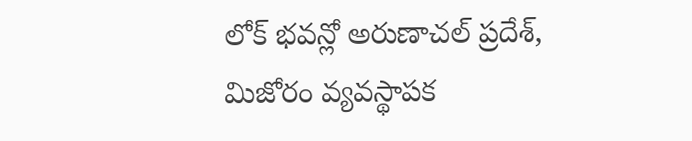లోక్ భవన్లో అరుణాచల్ ప్రదేశ్, మిజోరం వ్యవస్థాపక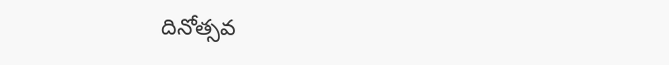దినోత్సవ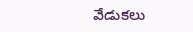వేడుకలు